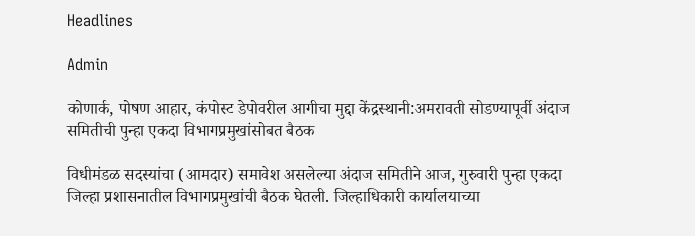Headlines

Admin

कोणार्क, पोषण आहार, कंपोस्ट डेपोवरील आगीचा मुद्दा केंद्रस्थानी:अमरावती सोडण्यापूर्वी अंदाज समितीची पुन्हा एकदा विभागप्रमुखांसोबत बैठक

विधीमंडळ सदस्यांचा (आमदार) समावेश असलेल्या अंदाज समितीने आज, गुरुवारी पुन्हा एकदा जिल्हा प्रशासनातील विभागप्रमुखांची बैठक घेतली. जिल्हाधिकारी कार्यालयाच्या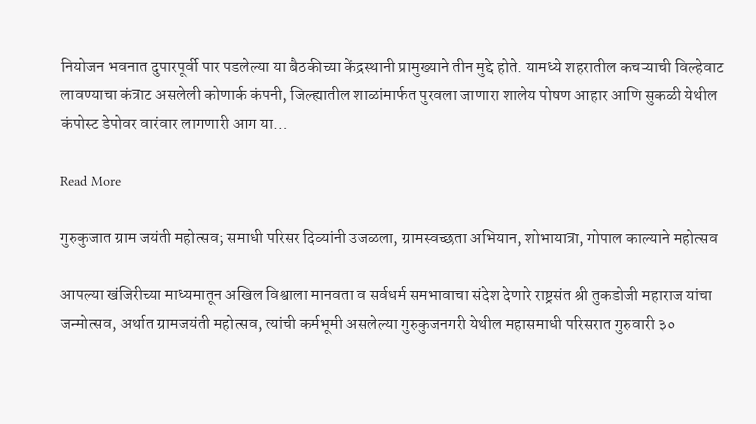नियोजन भवनात दुपारपूर्वी पार पडलेल्या या बैठकीच्या केंद्रस्थानी प्रामुख्याने तीन मुद्दे होते. यामध्ये शहरातील कचऱ्याची विल्हेवाट लावण्याचा कंत्राट असलेली कोणार्क कंपनी, जिल्ह्यातील शाळांमार्फत पुरवला जाणारा शालेय पोषण आहार आणि सुकळी येथील कंपोस्ट डेपोवर वारंवार लागणारी आग या…

Read More

गुरुकुजात ग्राम जयंती महोत्सव; समाधी परिसर दिव्यांनी उजळला, ग्रामस्वच्छता अभियान, शोभायात्रा, गोपाल काल्याने महोत्सव

आपल्या खंजिरीच्या माध्यमातून अखिल विश्वाला मानवता व सर्वधर्म समभावाचा संदेश देणारे राष्ट्रसंत श्री तुकडोजी महाराज यांचा जन्मोत्सव, अर्थात ग्रामजयंती महोत्सव, त्यांची कर्मभूमी असलेल्या गुरुकुजनगरी येथील महासमाधी परिसरात गुरुवारी ३०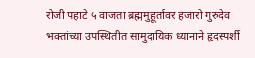रोजी पहाटे ५ वाजता ब्रह्ममुहूर्तावर हजारो गुरुदेव भक्तांच्या उपस्थितीत सामुदायिक ध्यानाने हृदस्पर्शी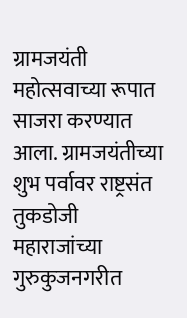ग्रामजयंती महोत्सवाच्या रूपात साजरा करण्यात आला. ग्रामजयंतीच्या शुभ पर्वावर राष्ट्रसंत तुकडोजी महाराजांच्या गुरुकुजनगरीत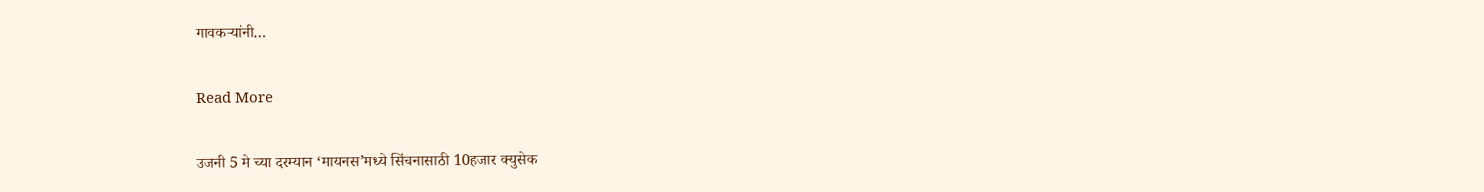गावकऱ्यांनी…

Read More

उजनी 5 मे च्या दरम्यान ‘मायनस’मध्ये सिंचनासाठी 10हजार क्युसेक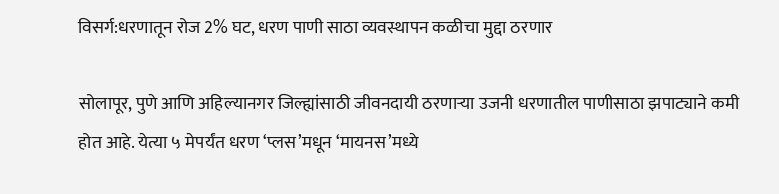विसर्ग:धरणातून रोज 2% घट, धरण पाणी साठा व्यवस्थापन कळीचा मुद्दा ठरणार

सोलापूर, पुणे आणि अहिल्यानगर जिल्ह्यांसाठी जीवनदायी ठरणाऱ्या उजनी धरणातील पाणीसाठा झपाट्याने कमी होत आहे. येत्या ५ मेपर्यंत धरण ‘प्लस’मधून ‘मायनस’मध्ये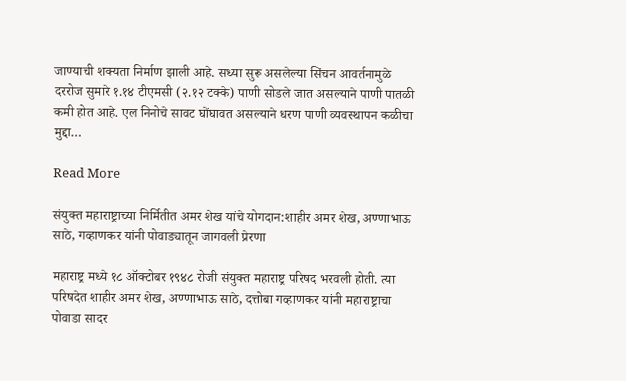जाण्याची शक्यता निर्माण झाली आहे. सध्या सुरू असलेल्या सिंचन आवर्तनामुळे दररोज सुमारे १.१४ टीएमसी (२.१२ टक्के) पाणी सोडले जात असल्याने पाणी पातळी कमी होत आहे. एल निनोचे सावट घोंघावत असल्याने धरण पाणी व्यवस्थापन कळीचा मुद्दा…

Read More

संयुक्त महाराष्ट्राच्या निर्मितीत अमर शेख यांचे योगदान:शाहीर अमर शेख, अण्णाभाऊ साठे, गव्हाणकर यांनी पोवाड्यातून जागवली प्रेरणा

महाराष्ट्र मध्ये १८ ऑक्टोबर १९४८ रोजी संयुक्त महाराष्ट्र परिषद भरवली होती. त्या परिषदेत शाहीर अमर शेख, अण्णाभाऊ साठे, दत्तोबा गव्हाणकर यांनी महाराष्ट्राचा पोवाडा सादर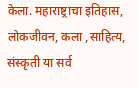केला. महाराष्ट्राचा इतिहास, लोकजीवन, कला ,साहित्य, संस्कृती या सर्व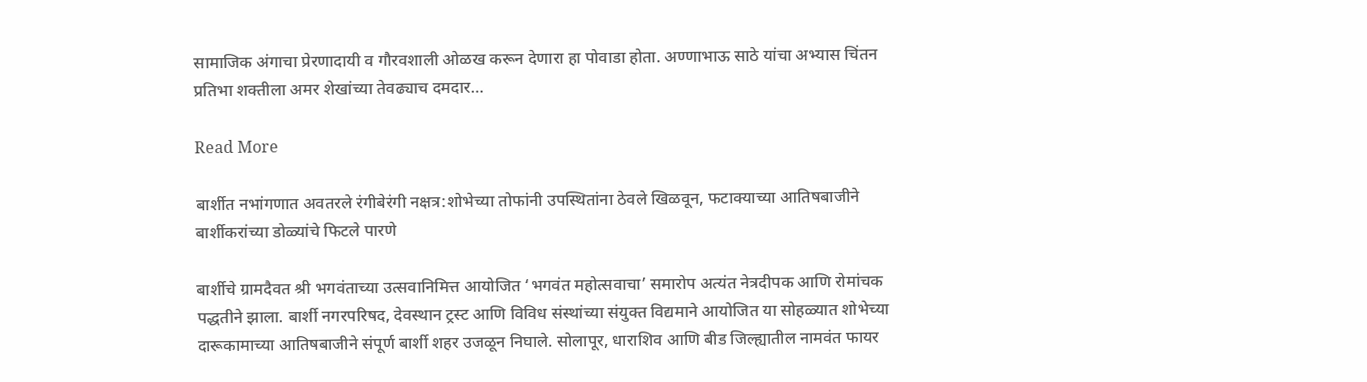सामाजिक अंगाचा प्रेरणादायी व गौरवशाली ओळख करून देणारा हा पोवाडा होता. अण्णाभाऊ साठे यांचा अभ्यास चिंतन प्रतिभा शक्तीला अमर शेखांच्या तेवढ्याच दमदार…

Read More

बार्शीत नभांगणात अवतरले रंगीबेरंगी नक्षत्र:शोभेच्या तोफांनी उपस्थितांना ठेवले खिळवून, फटाक्याच्या आतिषबाजीने बार्शीकरांच्या डोळ्यांचे फिटले पारणे

बार्शीचे ग्रामदैवत श्री भगवंताच्या उत्सवानिमित्त आयोजित ‘भगवंत महोत्सवाचा’ समारोप अत्यंत नेत्रदीपक आणि रोमांचक पद्धतीने झाला. बार्शी नगरपरिषद, देवस्थान ट्रस्ट आणि विविध संस्थांच्या संयुक्त विद्यमाने आयोजित या सोहळ्यात शोभेच्या दारूकामाच्या आतिषबाजीने संपूर्ण बार्शी शहर उजळून निघाले. सोलापूर, धाराशिव आणि बीड जिल्ह्यातील नामवंत फायर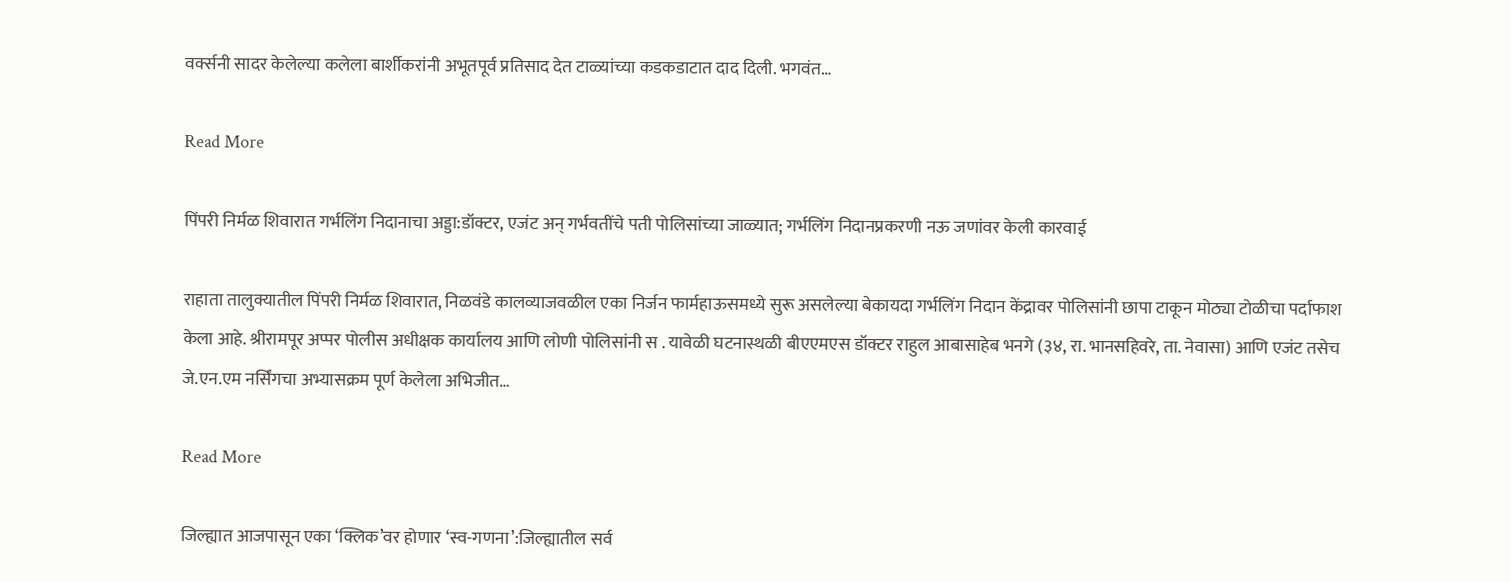वर्क्सनी सादर केलेल्या कलेला बार्शीकरांनी अभूतपूर्व प्रतिसाद देत टाळ्यांच्या कडकडाटात दाद दिली. भगवंत…

Read More

पिंपरी निर्मळ शिवारात गर्भलिंग निदानाचा अड्डा:डॉक्टर, एजंट अन् गर्भवतींचे पती पोलिसांच्या जाळ्यात; गर्भलिंग निदानप्रकरणी नऊ जणांवर केली कारवाई

राहाता तालुक्यातील पिंपरी निर्मळ शिवारात, निळवंडे कालव्याजवळील एका निर्जन फार्महाऊसमध्ये सुरू असलेल्या बेकायदा गर्भलिंग निदान केंद्रावर पोलिसांनी छापा टाकून मोठ्या टोळीचा पर्दाफाश केला आहे. श्रीरामपूर अप्पर पोलीस अधीक्षक कार्यालय आणि लोणी पोलिसांनी स . यावेळी घटनास्थळी बीएएमएस डॉक्टर राहुल आबासाहेब भनगे (३४, रा. भानसहिवरे, ता. नेवासा) आणि एजंट तसेच जे.एन.एम नर्सिंगचा अभ्यासक्रम पूर्ण केलेला अभिजीत…

Read More

जिल्ह्यात आजपासून एका ‘क्लिक’वर होणार ‘स्व-गणना’:जिल्ह्यातील सर्व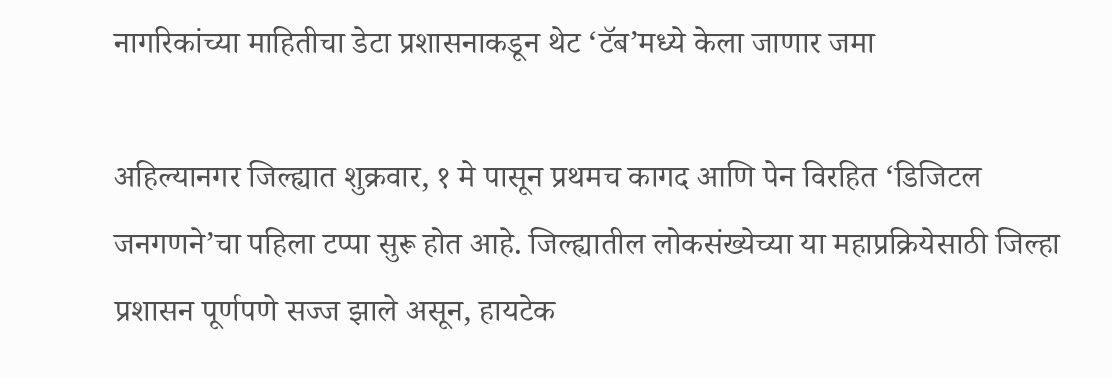नागरिकांच्या माहितीचा डेटा प्रशासनाकडून थेट ‘टॅब’मध्ये केला जाणार जमा

अहिल्यानगर जिल्ह्यात शुक्रवार, १ मे पासून प्रथमच कागद आणि पेन विरहित ‘डिजिटल जनगणने’चा पहिला टप्पा सुरू होत आहे. जिल्ह्यातील लोकसंख्येच्या या महाप्रक्रियेसाठी जिल्हा प्रशासन पूर्णपणे सज्ज झाले असून, हायटेक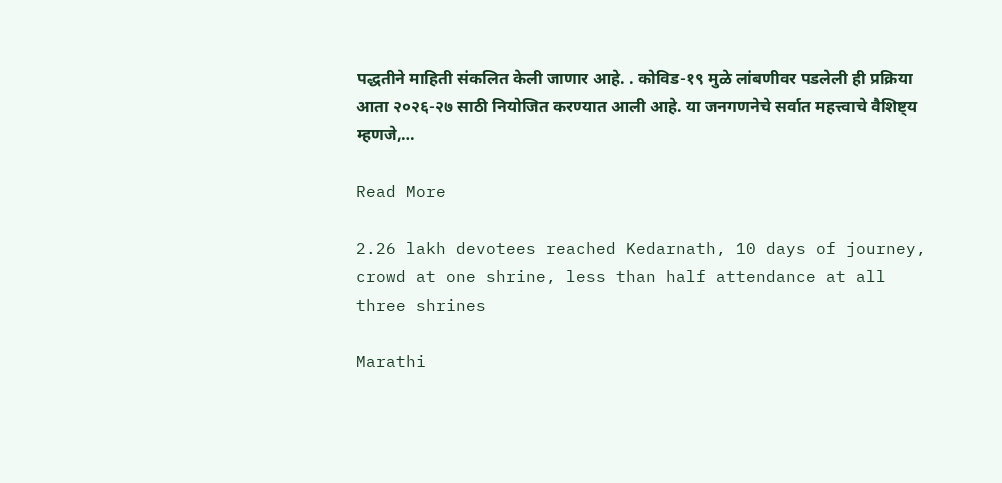पद्धतीने माहिती संकलित केली जाणार आहे. . कोविड-१९ मुळे लांबणीवर पडलेली ही प्रक्रिया आता २०२६-२७ साठी नियोजित करण्यात आली आहे. या जनगणनेचे सर्वात महत्त्वाचे वैशिष्ट्य म्हणजे,…

Read More

2.26 lakh devotees reached Kedarnath, 10 days of journey, crowd at one shrine, less than half attendance at all three shrines

Marathi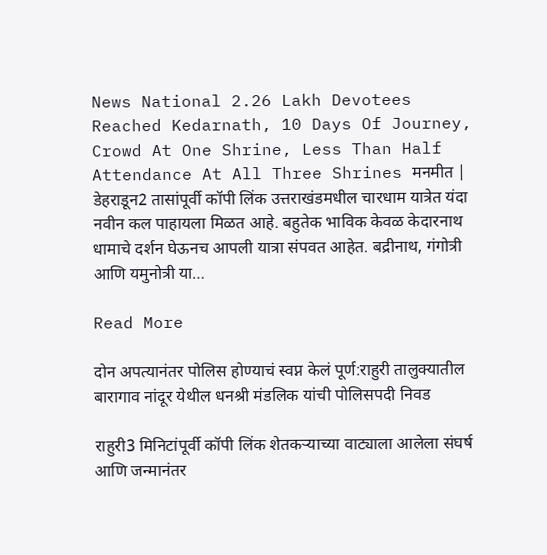News National 2.26 Lakh Devotees Reached Kedarnath, 10 Days Of Journey, Crowd At One Shrine, Less Than Half Attendance At All Three Shrines मनमीत | डेहराडून2 तासांपूर्वी कॉपी लिंक उत्तराखंडमधील चारधाम यात्रेत यंदा नवीन कल पाहायला मिळत आहे. बहुतेक भाविक केवळ केदारनाथ धामाचे दर्शन घेऊनच आपली यात्रा संपवत आहेत. बद्रीनाथ, गंगोत्री आणि यमुनोत्री या…

Read More

दोन अपत्यानंतर पोलिस होण्याचं स्वप्न केलं पूर्ण:राहुरी तालुक्यातील बारागाव नांदूर येथील धनश्री मंडलिक यांची पोलिसपदी निवड

राहुरी3 मिनिटांपूर्वी कॉपी लिंक शेतकऱ्याच्या वाट्याला आलेला संघर्ष आणि जन्मानंतर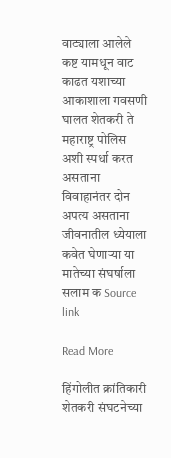वाट्याला आलेले कष्ट यामधून वाट काढत यशाच्या आकाशाला गवसणी घालत शेतकरी ते महाराष्ट्र पोलिस अशी स्पर्धा करत असताना विवाहानंतर दोन अपत्य असताना जीवनातील ध्येयाला कवेत घेणाऱ्या या मातेच्या संघर्षाला सलाम क Source link

Read More

हिंगोलीत क्रांतिकारी शेतकरी संघटनेच्या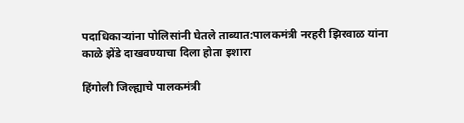पदाधिकाऱ्यांना पोलिसांनी घेतले ताब्यात:पालकमंत्री नरहरी झिरवाळ यांना काळे झेंडे दाखवण्याचा दिला होता इशारा

हिंगोली जिल्ह्याचे पालकमंत्री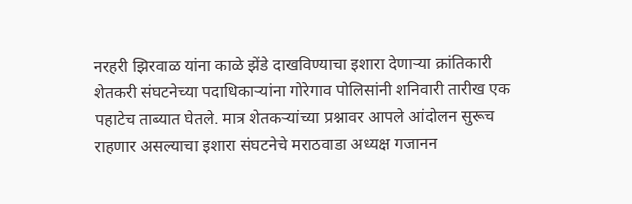नरहरी झिरवाळ यांना काळे झेंडे दाखविण्याचा इशारा देणाऱ्या क्रांतिकारी शेतकरी संघटनेच्या पदाधिकाऱ्यांना गोरेगाव पोलिसांनी शनिवारी तारीख एक पहाटेच ताब्यात घेतले. मात्र शेतकऱ्यांच्या प्रश्नावर आपले आंदोलन सुरूच राहणार असल्याचा इशारा संघटनेचे मराठवाडा अध्यक्ष गजानन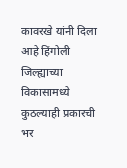कावरखे यांनी दिला आहे हिंगोली जिल्ह्याच्या विकासामध्ये कुठल्याही प्रकारची भर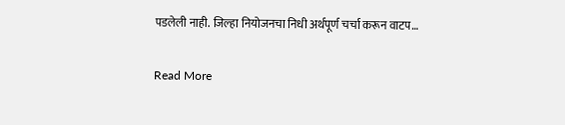पडलेली नाही. जिल्हा नियोजनचा निधी अर्थपूर्ण चर्चा करून वाटप…

Read More